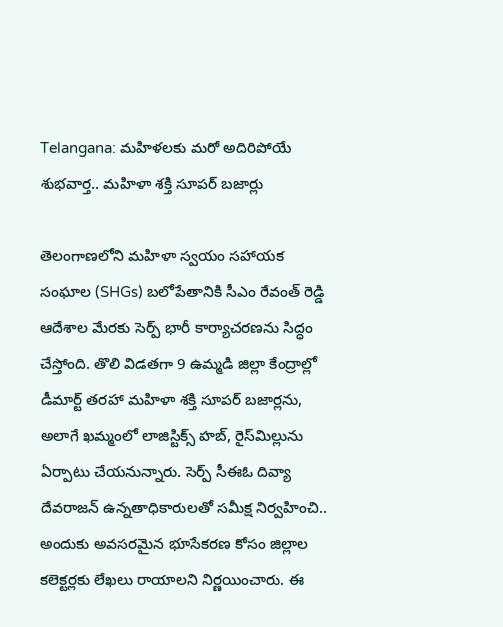Telangana: మహిళలకు మరో అదిరిపోయే శుభవార్త.. మహిళా శక్తి సూపర్ బజార్లు

తెలంగాణలోని మహిళా స్వయం సహాయక సంఘాల (SHGs) బలోపేతానికి సీఎం రేవంత్ రెడ్డి ఆదేశాల మేరకు సెర్ప్ భారీ కార్యాచరణను సిద్ధం చేస్తోంది. తొలి విడతగా 9 ఉమ్మడి జిల్లా కేంద్రాల్లో డీమార్ట్ తరహా మహిళా శక్తి సూపర్ బజార్లను, అలాగే ఖమ్మంలో లాజిస్టిక్స్ హబ్, రైస్‌మిల్లును ఏర్పాటు చేయనున్నారు. సెర్ప్ సీఈఓ దివ్యా దేవరాజన్ ఉన్నతాధికారులతో సమీక్ష నిర్వహించి.. అందుకు అవసరమైన భూసేకరణ కోసం జిల్లాల కలెక్టర్లకు లేఖలు రాయాలని నిర్ణయించారు. ఈ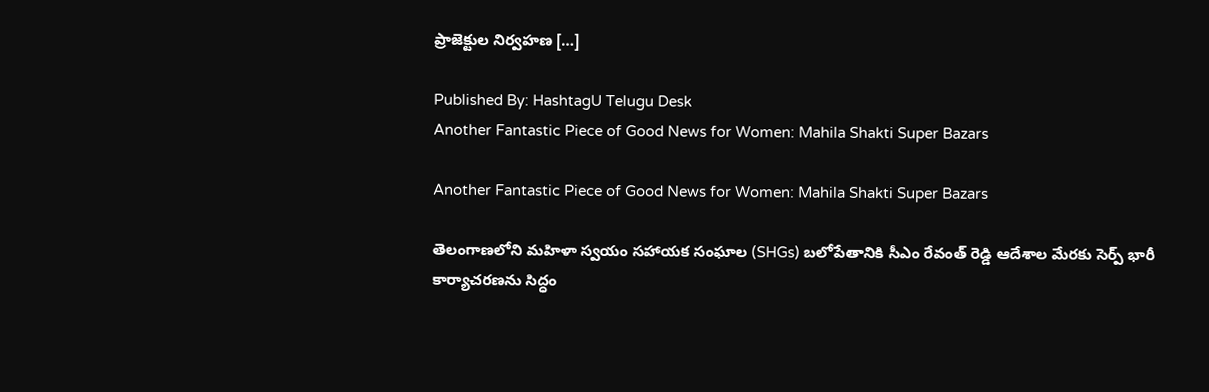ప్రాజెక్టుల నిర్వహణ […]

Published By: HashtagU Telugu Desk
Another Fantastic Piece of Good News for Women: Mahila Shakti Super Bazars

Another Fantastic Piece of Good News for Women: Mahila Shakti Super Bazars

తెలంగాణలోని మహిళా స్వయం సహాయక సంఘాల (SHGs) బలోపేతానికి సీఎం రేవంత్ రెడ్డి ఆదేశాల మేరకు సెర్ప్ భారీ కార్యాచరణను సిద్ధం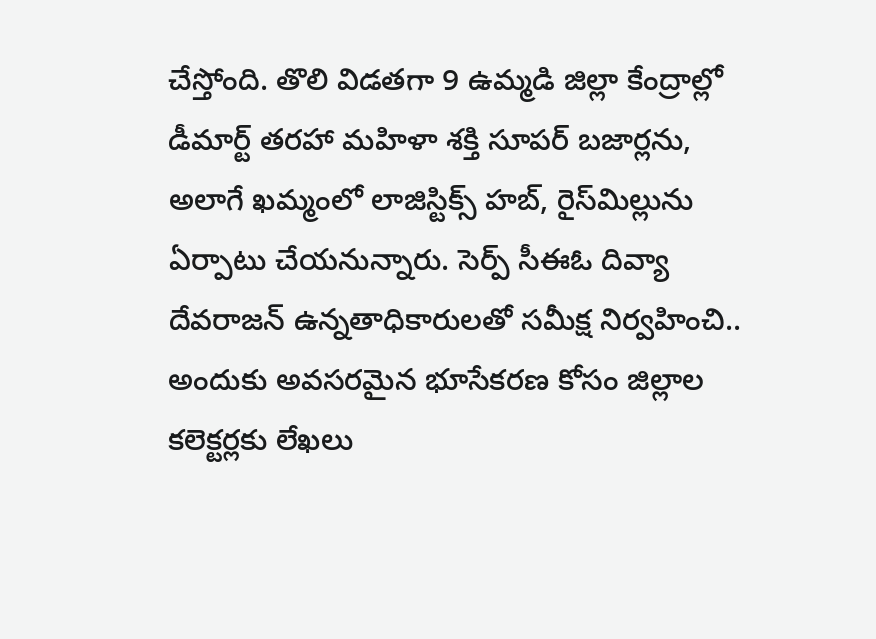చేస్తోంది. తొలి విడతగా 9 ఉమ్మడి జిల్లా కేంద్రాల్లో డీమార్ట్ తరహా మహిళా శక్తి సూపర్ బజార్లను, అలాగే ఖమ్మంలో లాజిస్టిక్స్ హబ్, రైస్‌మిల్లును ఏర్పాటు చేయనున్నారు. సెర్ప్ సీఈఓ దివ్యా దేవరాజన్ ఉన్నతాధికారులతో సమీక్ష నిర్వహించి.. అందుకు అవసరమైన భూసేకరణ కోసం జిల్లాల కలెక్టర్లకు లేఖలు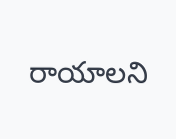రాయాలని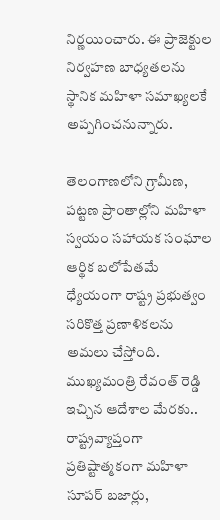నిర్ణయించారు. ఈ ప్రాజెక్టుల నిర్వహణ బాధ్యతలను స్థానిక మహిళా సమాఖ్యలకే అప్పగించనున్నారు.

తెలంగాణలోని గ్రామీణ, పట్టణ ప్రాంతాల్లోని మహిళా స్వయం సహాయక సంఘాల ఆర్థిక బలోపేతమే ధ్యేయంగా రాష్ట్ర ప్రభుత్వం సరికొత్త ప్రణాళికలను అమలు చేస్తోంది. ముఖ్యమంత్రి రేవంత్ రెడ్డి ఇచ్చిన ఆదేశాల మేరకు.. రాష్ట్రవ్యాప్తంగా ప్రతిష్టాత్మకంగా మహిళా సూపర్‌ బజార్లు,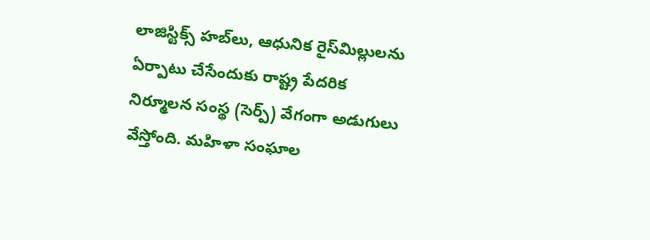లాజిస్టిక్స్‌ హబ్‌లు, ఆధునిక రైస్‌మిల్లులను ఏర్పాటు చేసేందుకు రాష్ట్ర పేదరిక నిర్మూలన సంస్థ (సెర్ప్‌) వేగంగా అడుగులు వేస్తోంది. మహిళా సంఘాల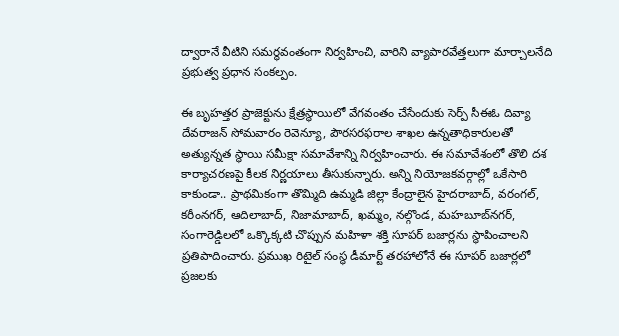ద్వారానే వీటిని సమర్థవంతంగా నిర్వహించి, వారిని వ్యాపారవేత్తలుగా మార్చాలనేది ప్రభుత్వ ప్రధాన సంకల్పం.

ఈ బృహత్తర ప్రాజెక్టును క్షేత్రస్థాయిలో వేగవంతం చేసేందుకు సెర్ప్ సీఈఓ దివ్యా దేవరాజన్ సోమవారం రెవెన్యూ, పౌరసరఫరాల శాఖల ఉన్నతాధికారులతో అత్యున్నత స్థాయి సమీక్షా సమావేశాన్ని నిర్వహించారు. ఈ సమావేశంలో తొలి దశ కార్యాచరణపై కీలక నిర్ణయాలు తీసుకున్నారు. అన్ని నియోజకవర్గాల్లో ఒకేసారి కాకుండా.. ప్రాథమికంగా తొమ్మిది ఉమ్మడి జిల్లా కేంద్రాలైన హైదరాబాద్, వరంగల్, కరీంనగర్, ఆదిలాబాద్, నిజామాబాద్, ఖమ్మం, నల్గొండ, మహబూబ్‌నగర్, సంగారెడ్డిలలో ఒక్కొక్కటి చొప్పున మహిళా శక్తి సూపర్‌ బజార్లను స్థాపించాలని ప్రతిపాదించారు. ప్రముఖ రిటైల్ సంస్థ డీమార్ట్ తరహాలోనే ఈ సూపర్ బజార్లలో ప్రజలకు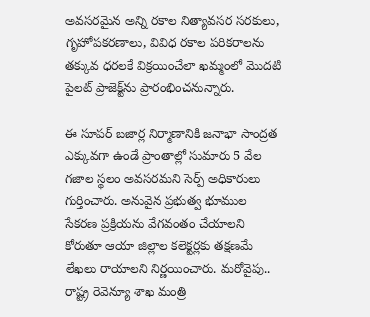అవసరమైన అన్ని రకాల నిత్యావసర సరకులు, గృహోపకరణాలు, వివిధ రకాల పరికరాలను తక్కువ ధరలకే విక్రయించేలా ఖమ్మంలో మొదటి పైలట్ ప్రాజెక్ట్‌ను ప్రారంభించనున్నారు.

ఈ సూపర్ బజార్ల నిర్మాణానికి జనాభా సాంద్రత ఎక్కువగా ఉండే ప్రాంతాల్లో సుమారు 5 వేల గజాల స్థలం అవసరమని సెర్ప్ అధికారులు గుర్తించారు. అనువైన ప్రభుత్వ భూముల సేకరణ ప్రక్రియను వేగవంతం చేయాలని కోరుతూ ఆయా జిల్లాల కలెక్టర్లకు తక్షణమే లేఖలు రాయాలని నిర్ణయించారు. మరోవైపు.. రాష్ట్ర రెవెన్యూ శాఖ మంత్రి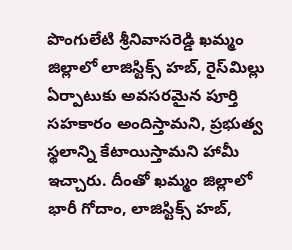పొంగులేటి శ్రీనివాసరెడ్డి ఖమ్మం జిల్లాలో లాజిస్టిక్స్ హబ్, రైస్‌మిల్లు ఏర్పాటుకు అవసరమైన పూర్తి సహకారం అందిస్తామని, ప్రభుత్వ స్థలాన్ని కేటాయిస్తామని హామీ ఇచ్చారు. దీంతో ఖమ్మం జిల్లాలో భారీ గోదాం, లాజిస్టిక్స్ హబ్,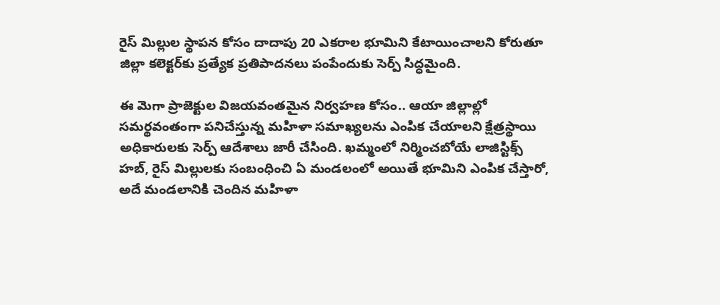రైస్ మిల్లుల స్థాపన కోసం దాదాపు 20 ఎకరాల భూమిని కేటాయించాలని కోరుతూ జిల్లా కలెక్టర్‌కు ప్రత్యేక ప్రతిపాదనలు పంపేందుకు సెర్ప్ సిద్ధమైంది.

ఈ మెగా ప్రాజెక్టుల విజయవంతమైన నిర్వహణ కోసం.. ఆయా జిల్లాల్లో సమర్థవంతంగా పనిచేస్తున్న మహిళా సమాఖ్యలను ఎంపిక చేయాలని క్షేత్రస్థాయి అధికారులకు సెర్ప్ ఆదేశాలు జారీ చేసింది. ఖమ్మంలో నిర్మించబోయే లాజిస్టిక్స్ హబ్, రైస్ మిల్లులకు సంబంధించి ఏ మండలంలో అయితే భూమిని ఎంపిక చేస్తారో, అదే మండలానికి చెందిన మహిళా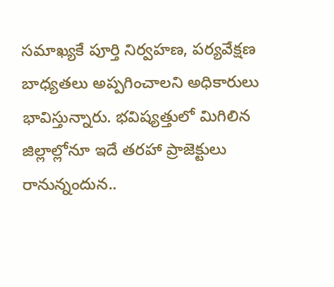సమాఖ్యకే పూర్తి నిర్వహణ, పర్యవేక్షణ బాధ్యతలు అప్పగించాలని అధికారులు భావిస్తున్నారు. భవిష్యత్తులో మిగిలిన జిల్లాల్లోనూ ఇదే తరహా ప్రాజెక్టులు రానున్నందున..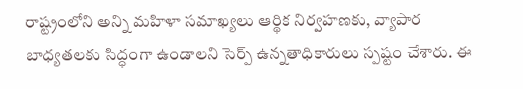రాష్ట్రంలోని అన్ని మహిళా సమాఖ్యలు ఆర్థిక నిర్వహణకు, వ్యాపార బాధ్యతలకు సిద్ధంగా ఉండాలని సెర్ప్ ఉన్నతాధికారులు స్పష్టం చేశారు. ఈ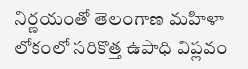నిర్ణయంతో తెలంగాణ మహిళా లోకంలో సరికొత్త ఉపాధి విప్లవం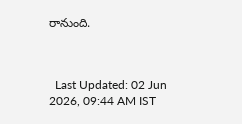రానుంది.



  Last Updated: 02 Jun 2026, 09:44 AM IST